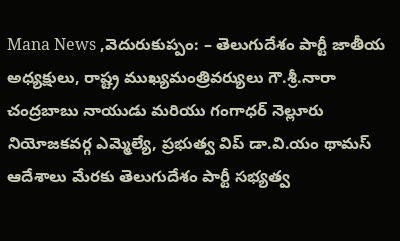Mana News ,వెదురుకుప్పం: – తెలుగుదేశం పార్టీ జాతీయ అధ్యక్షులు, రాష్ట్ర ముఖ్యమంత్రివర్యులు గౌ.శ్రీ.నారా చంద్రబాబు నాయుడు మరియు గంగాధర్ నెల్లూరు నియోజకవర్గ ఎమ్మెల్యే, ప్రభుత్వ విప్ డా.వి.యం థామస్ ఆదేశాలు మేరకు తెలుగుదేశం పార్టీ సభ్యత్వ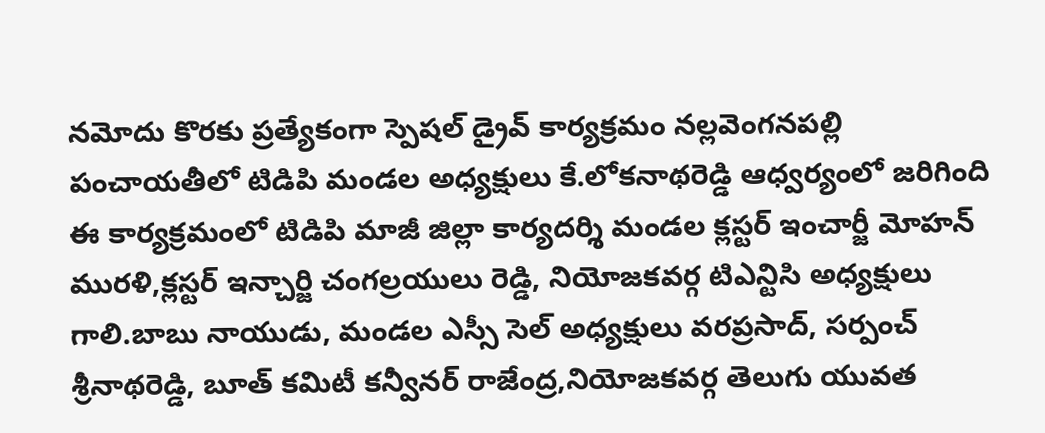నమోదు కొరకు ప్రత్యేకంగా స్పెషల్ డ్రైవ్ కార్యక్రమం నల్లవెంగనపల్లి పంచాయతీలో టిడిపి మండల అధ్యక్షులు కే.లోకనాథరెడ్డి ఆధ్వర్యంలో జరిగింది ఈ కార్యక్రమంలో టిడిపి మాజీ జిల్లా కార్యదర్శి మండల క్లస్టర్ ఇంచార్జీ మోహన్ మురళి,క్లస్టర్ ఇన్చార్జి చంగల్రయులు రెడ్డి, నియోజకవర్గ టిఎన్టిసి అధ్యక్షులు గాలి.బాబు నాయుడు, మండల ఎస్సీ సెల్ అధ్యక్షులు వరప్రసాద్, సర్పంచ్ శ్రీనాథరెడ్డి, బూత్ కమిటీ కన్వీనర్ రాజేంద్ర,నియోజకవర్గ తెలుగు యువత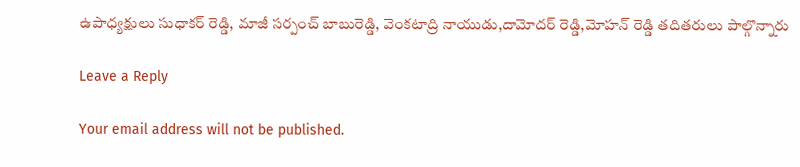ఉపాధ్యక్షులు సుధాకర్ రెడ్డి, మాజీ సర్పంచ్ బాబురెడ్డి, వెంకటాద్రి నాయుడు,దామోదర్ రెడ్డి,మోహన్ రెడ్డి తదితరులు పాల్గొన్నారు

Leave a Reply

Your email address will not be published.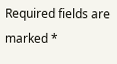Required fields are marked *